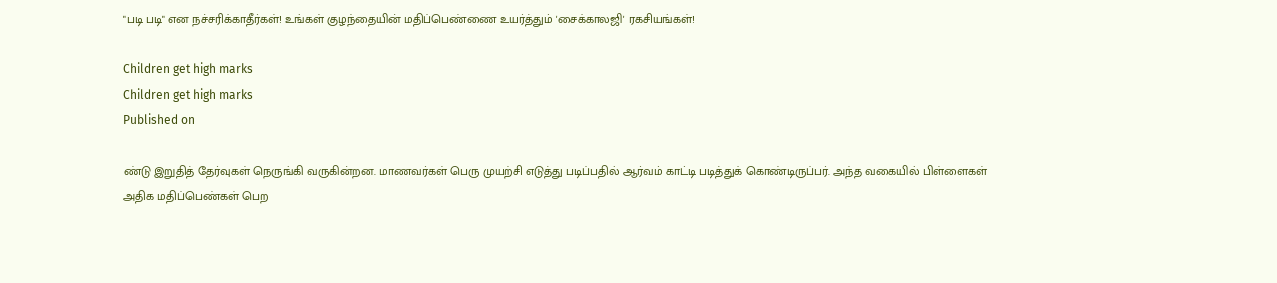"படி படி" என நச்சரிக்காதீர்கள்! உங்கள் குழந்தையின் மதிப்பெண்ணை உயர்த்தும் 'சைக்காலஜி' ரகசியங்கள்!

Children get high marks
Children get high marks
Published on

ண்டு இறுதித் தேர்வுகள் நெருங்கி வருகின்றன. மாணவர்கள் பெரு முயற்சி எடுத்து படிப்பதில் ஆர்வம் காட்டி படித்துக் கொண்டிருப்பர். அந்த வகையில் பிள்ளைகள் அதிக மதிப்பெண்கள் பெற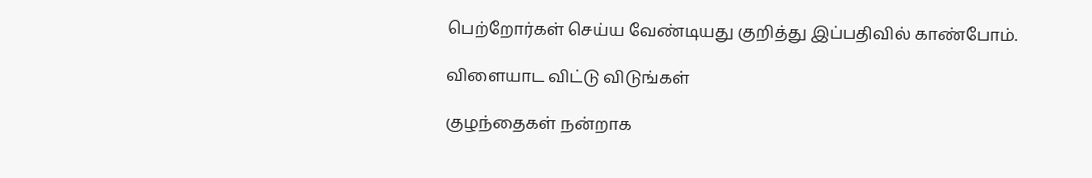பெற்றோர்கள் செய்ய வேண்டியது குறித்து இப்பதிவில் காண்போம்.

விளையாட விட்டு விடுங்கள்

குழந்தைகள் நன்றாக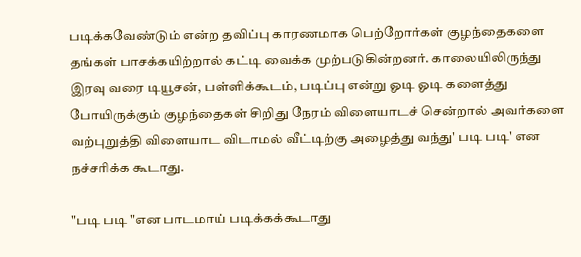படிக்கவேண்டும் என்ற தவிப்பு காரணமாக பெற்றோர்கள் குழந்தைகளை தங்கள் பாசக்கயிற்றால் கட்டி வைக்க முற்படுகின்றனர். காலையிலிருந்து இரவு வரை டியூசன், பள்ளிக்கூடம், படிப்பு என்று ஓடி ஓடி களைத்து போயிருக்கும் குழந்தைகள் சிறிது நேரம் விளையாடச் சென்றால் அவர்களை வற்புறுத்தி விளையாட விடாமல் வீட்டிற்கு அழைத்து வந்து' படி படி' என நச்சரிக்க கூடாது.

"படி படி "என பாடமாய் படிக்கக்கூடாது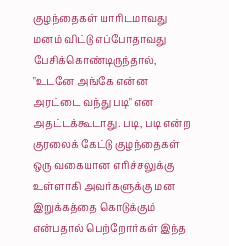குழந்தைகள் யாரிடமாவது மனம் விட்டு எப்போதாவது பேசிக்கொண்டிருந்தால், "உடனே அங்கே என்ன அரட்டை வந்து படி" என அதட்டக்கூடாது. படி, படி என்ற குரலைக் கேட்டு குழந்தைகள் ஒரு வகையான எரிச்சலுக்கு உள்ளாகி அவர்களுக்கு மன இறுக்கத்தை கொடுக்கும் என்பதால் பெற்றோர்கள் இந்த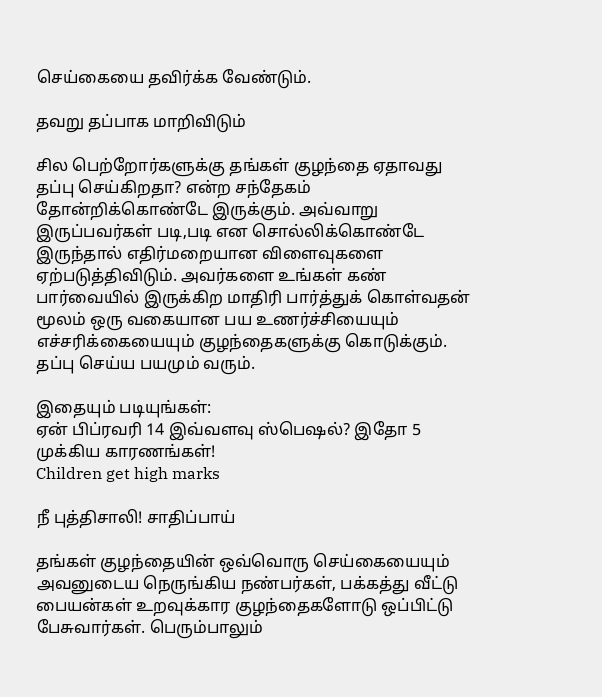செய்கையை தவிர்க்க வேண்டும்.

தவறு தப்பாக மாறிவிடும்

சில பெற்றோர்களுக்கு தங்கள் குழந்தை ஏதாவது தப்பு செய்கிறதா? என்ற சந்தேகம் தோன்றிக்கொண்டே இருக்கும். அவ்வாறு இருப்பவர்கள் படி,படி என சொல்லிக்கொண்டே இருந்தால் எதிர்மறையான விளைவுகளை ஏற்படுத்திவிடும். அவர்களை உங்கள் கண் பார்வையில் இருக்கிற மாதிரி பார்த்துக் கொள்வதன் மூலம் ஒரு வகையான பய உணர்ச்சியையும் எச்சரிக்கையையும் குழந்தைகளுக்கு கொடுக்கும். தப்பு செய்ய பயமும் வரும்.

இதையும் படியுங்கள்:
ஏன் பிப்ரவரி 14 இவ்வளவு ஸ்பெஷல்? இதோ 5 முக்கிய காரணங்கள்!
Children get high marks

நீ புத்திசாலி! சாதிப்பாய்

தங்கள் குழந்தையின் ஒவ்வொரு செய்கையையும் அவனுடைய நெருங்கிய நண்பர்கள், பக்கத்து வீட்டு பையன்கள் உறவுக்கார குழந்தைகளோடு ஒப்பிட்டு பேசுவார்கள். பெரும்பாலும்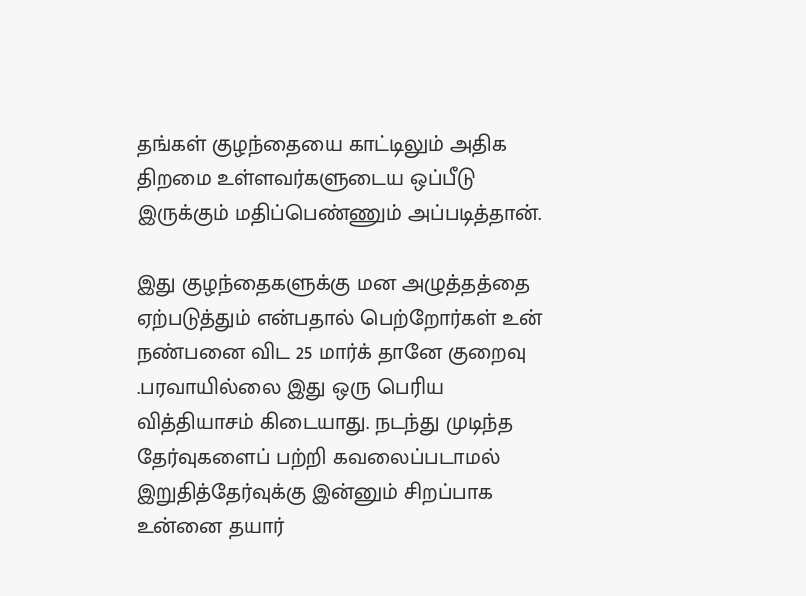தங்கள் குழந்தையை காட்டிலும் அதிக திறமை உள்ளவர்களுடைய ஒப்பீடு இருக்கும் மதிப்பெண்ணும் அப்படித்தான்.

இது குழந்தைகளுக்கு மன அழுத்தத்தை ஏற்படுத்தும் என்பதால் பெற்றோர்கள் உன் நண்பனை விட 25 மார்க் தானே குறைவு .பரவாயில்லை இது ஒரு பெரிய வித்தியாசம் கிடையாது. நடந்து முடிந்த தேர்வுகளைப் பற்றி கவலைப்படாமல் இறுதித்தேர்வுக்கு இன்னும் சிறப்பாக உன்னை தயார்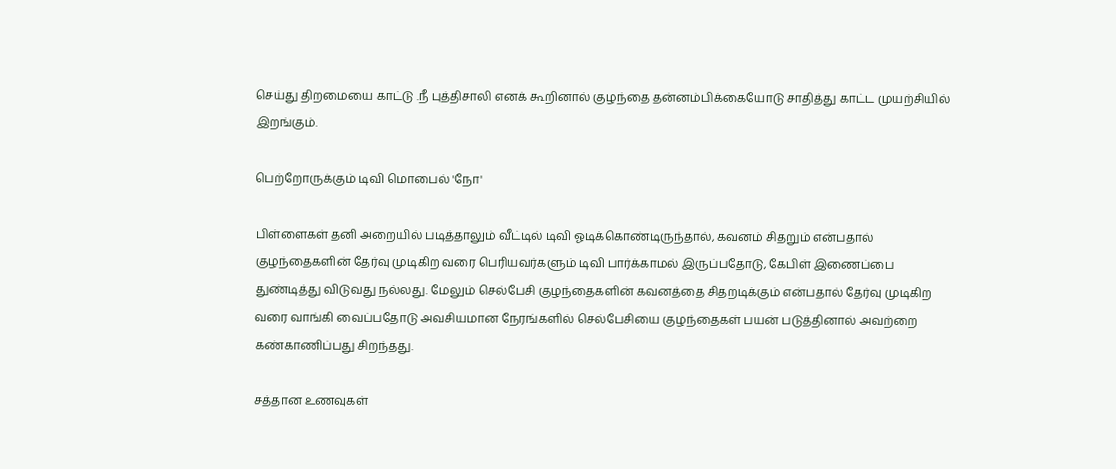செய்து திறமையை காட்டு .நீ புத்திசாலி எனக் கூறினால் குழந்தை தன்னம்பிக்கையோடு சாதித்து காட்ட முயற்சியில் இறங்கும்.

பெற்றோருக்கும் டிவி மொபைல் 'நோ'

பிள்ளைகள் தனி அறையில் படித்தாலும் வீட்டில் டிவி ஓடிக்கொண்டிருந்தால், கவனம் சிதறும் என்பதால் குழந்தைகளின் தேர்வு முடிகிற வரை பெரியவர்களும் டிவி பார்க்காமல் இருப்பதோடு, கேபிள் இணைப்பை துண்டித்து விடுவது நல்லது. மேலும் செல்பேசி குழந்தைகளின் கவனத்தை சிதறடிக்கும் என்பதால் தேர்வு முடிகிற வரை வாங்கி வைப்பதோடு அவசியமான நேரங்களில் செல்பேசியை குழந்தைகள் பயன் படுத்தினால் அவற்றை கண்காணிப்பது சிறந்தது.

சத்தான உணவுகள்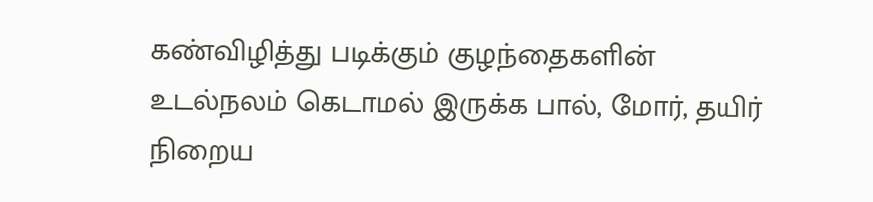கண்விழித்து படிக்கும் குழந்தைகளின் உடல்நலம் கெடாமல் இருக்க பால், மோர், தயிர் நிறைய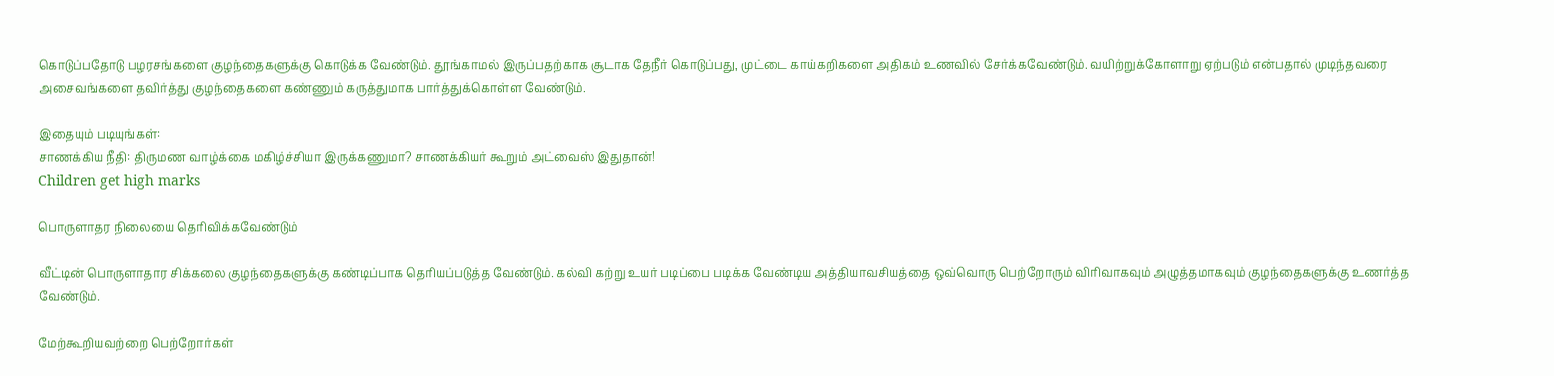கொடுப்பதோடு பழரசங்களை குழந்தைகளுக்கு கொடுக்க வேண்டும். தூங்காமல் இருப்பதற்காக சூடாக தேநீர் கொடுப்பது, முட்டை காய்கறிகளை அதிகம் உணவில் சேர்க்கவேண்டும். வயிற்றுக்கோளாறு ஏற்படும் என்பதால் முடிந்தவரை அசைவங்களை தவிர்த்து குழந்தைகளை கண்ணும் கருத்துமாக பார்த்துக்கொள்ள வேண்டும்.

இதையும் படியுங்கள்:
சாணக்கிய நீதி: திருமண வாழ்க்கை மகிழ்ச்சியா இருக்கணுமா? சாணக்கியர் கூறும் அட்வைஸ் இதுதான்!
Children get high marks

பொருளாதர நிலையை தெரிவிக்கவேண்டும்

வீட்டின் பொருளாதார சிக்கலை குழந்தைகளுக்கு கண்டிப்பாக தெரியப்படுத்த வேண்டும். கல்வி கற்று உயர் படிப்பை படிக்க வேண்டிய அத்தியாவசியத்தை ஒவ்வொரு பெற்றோரும் விரிவாகவும் அழுத்தமாகவும் குழந்தைகளுக்கு உணர்த்த வேண்டும்.

மேற்கூறியவற்றை பெற்றோர்கள்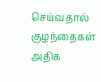செய்வதால் குழந்தைகள் அதிக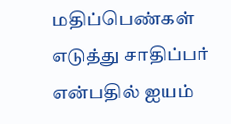மதிப்பெண்கள் எடுத்து சாதிப்பர் என்பதில் ஐயம்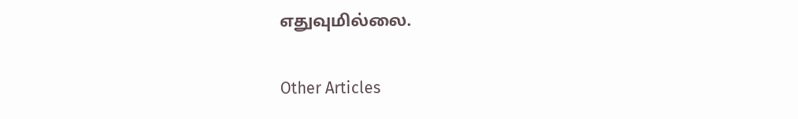எதுவுமில்லை.

Other Articles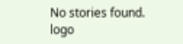No stories found.
logo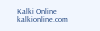Kalki Online
kalkionline.com